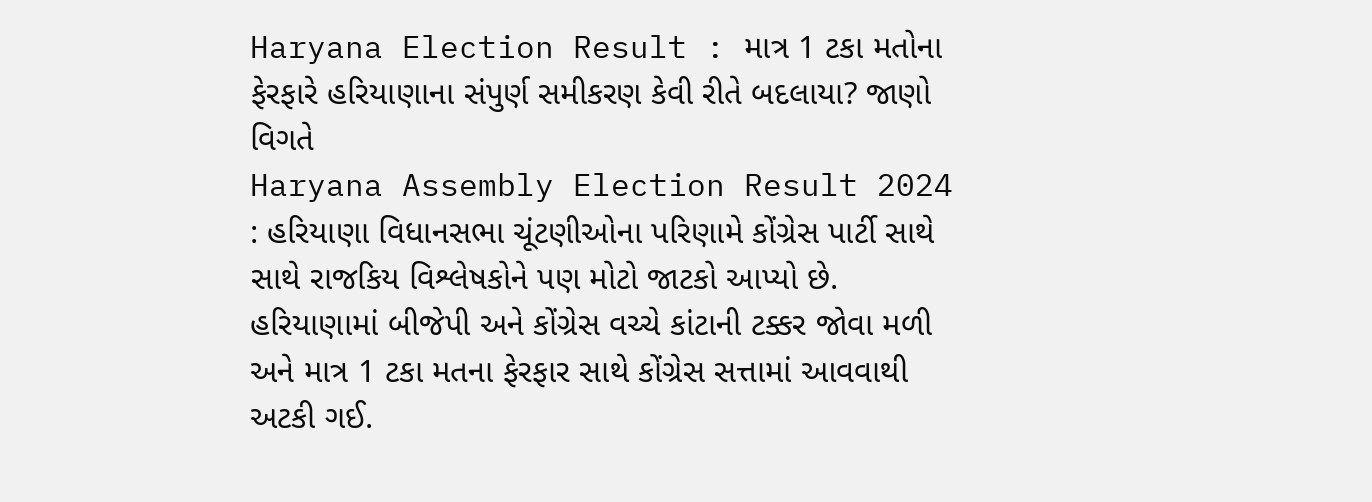Haryana Election Result : માત્ર 1 ટકા મતોના ફેરફારે હરિયાણાના સંપુર્ણ સમીકરણ કેવી રીતે બદલાયા? જાણો વિગતે
Haryana Assembly Election Result 2024 : હરિયાણા વિધાનસભા ચૂંટણીઓના પરિણામે કોંગ્રેસ પાર્ટી સાથે સાથે રાજકિય વિશ્લેષકોને પણ મોટો જાટકો આપ્યો છે.
હરિયાણામાં બીજેપી અને કોંગ્રેસ વચ્ચે કાંટાની ટક્કર જોવા મળી અને માત્ર 1 ટકા મતના ફેરફાર સાથે કોંગ્રેસ સત્તામાં આવવાથી અટકી ગઈ.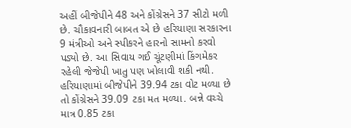અહીં બીજેપીને 48 અને કોંગ્રેસને 37 સીટો મળી છે. ચૌકાવનારી બાબત એ છે હરિયાણા સરકારના 9 મંત્રીઓ અને સ્પીકરને હારનો સામનો કરવો પડ્યો છે. આ સિવાય ગઈ ચૂંટણીમાં કિંગમેકર રહેલી જેજેપી ખાતુ પણ ખોલાવી શકી નથી.
હરિયાણામાં બીજેપીને 39.94 ટકા વોટ મળ્યા છે તો કોંગ્રેસને 39.09 ટકા મત મળ્યા. બન્ને વચ્ચે માત્ર 0.85 ટકા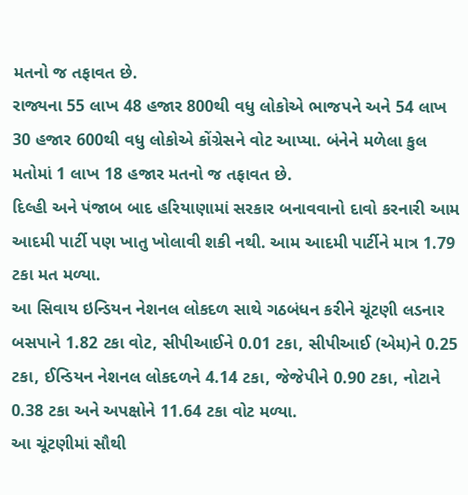મતનો જ તફાવત છે.
રાજ્યના 55 લાખ 48 હજાર 800થી વધુ લોકોએ ભાજપને અને 54 લાખ 30 હજાર 600થી વધુ લોકોએ કોંગ્રેસને વોટ આપ્યા. બંનેને મળેલા કુલ મતોમાં 1 લાખ 18 હજાર મતનો જ તફાવત છે.
દિલ્હી અને પંજાબ બાદ હરિયાણામાં સરકાર બનાવવાનો દાવો કરનારી આમ આદમી પાર્ટી પણ ખાતુ ખોલાવી શકી નથી. આમ આદમી પાર્ટીને માત્ર 1.79 ટકા મત મળ્યા.
આ સિવાય ઇન્ડિયન નેશનલ લોકદળ સાથે ગઠબંધન કરીને ચૂંટણી લડનાર બસપાને 1.82 ટકા વોટ, સીપીઆઈને 0.01 ટકા, સીપીઆઈ (એમ)ને 0.25 ટકા, ઈન્ડિયન નેશનલ લોકદળને 4.14 ટકા, જેજેપીને 0.90 ટકા, નોટાને 0.38 ટકા અને અપક્ષોને 11.64 ટકા વોટ મળ્યા.
આ ચૂંટણીમાં સૌથી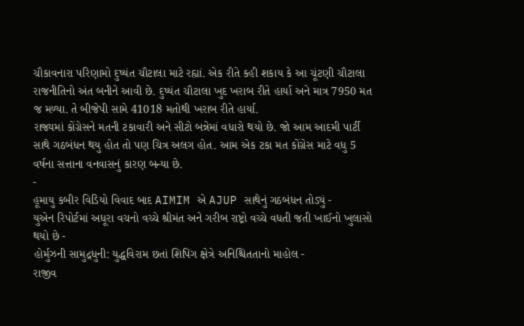ચૌકાવનારા પરિણામો દુષ્યંત ચૌટાલા માટે રહ્યાં. એક રીતે કહી શકાય કે આ ચૂંટણી ચૌટાલા રાજનીતિનો અંત બનીને આવી છે. દુષ્યંત ચૌટાલા ખુદ ખરાબ રીતે હાર્યા અને માત્ર 7950 મત જ મળ્યા. તે બીજેપી સામે 41018 મતોથી ખરાબ રીતે હાર્યા.
રાજ્યમાં કોંગ્રેસને મતની ટકાવારી અને સીટો બન્નેમાં વધારો થયો છે. જો આમ આદમી પાર્ટી સાથે ગઠબંધન થયુ હોત તો પણ ચિત્ર અલગ હોત. આમ એક ટકા મત કોંગ્રેસ માટે વધુ 5 વર્ષના સત્તાના વનવાસનું કારણ બન્યા છે.
-
હૂમાયુ કબીર વિડિયો વિવાદ બાદ AIMIM એ AJUP સાથેનું ગઠબંધન તોડ્યું -
યુએન રિપોર્ટમાં અધૂરા વચનો વચ્ચે શ્રીમંત અને ગરીબ રાષ્ટ્રો વચ્ચે વધતી જતી ખાઈનો ખુલાસો થયો છે -
હોર્મુઝની સામુદ્રધુની: યુદ્ધવિરામ છતાં શિપિંગ ક્ષેત્રે અનિશ્ચિતતાનો માહોલ -
રાજીવ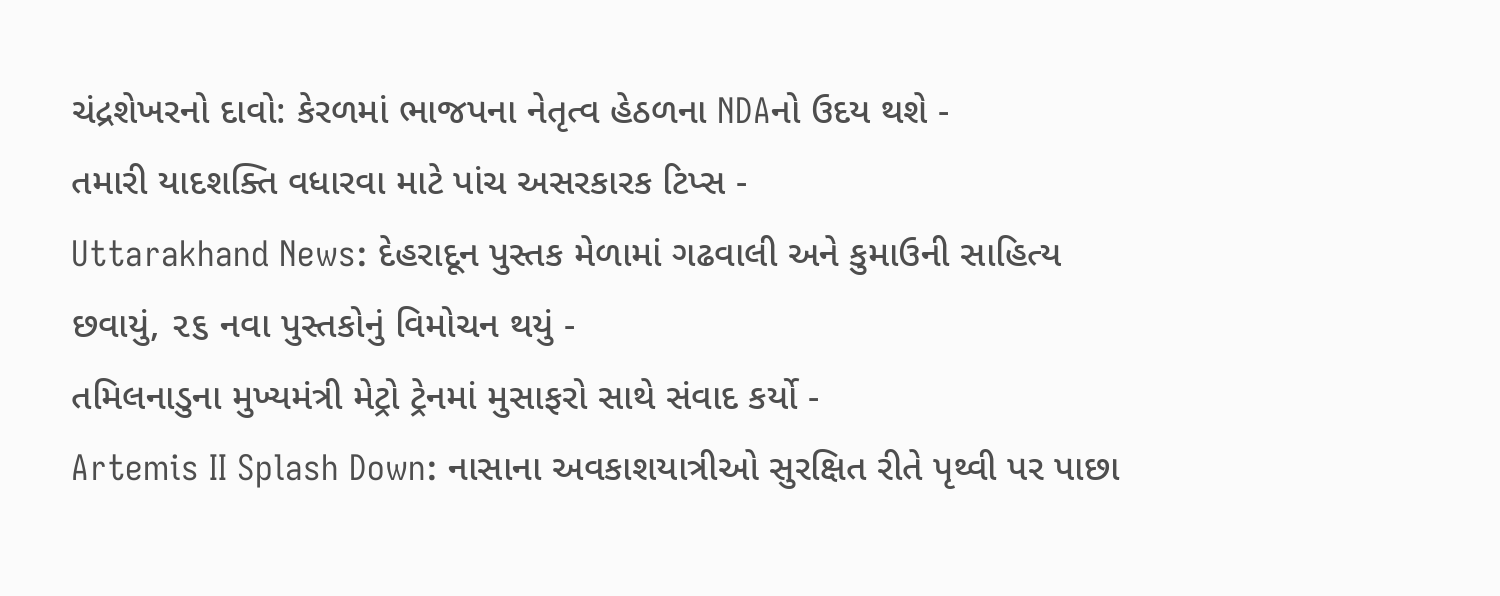ચંદ્રશેખરનો દાવો: કેરળમાં ભાજપના નેતૃત્વ હેઠળના NDAનો ઉદય થશે -
તમારી યાદશક્તિ વધારવા માટે પાંચ અસરકારક ટિપ્સ -
Uttarakhand News: દેહરાદૂન પુસ્તક મેળામાં ગઢવાલી અને કુમાઉની સાહિત્ય છવાયું, ૨૬ નવા પુસ્તકોનું વિમોચન થયું -
તમિલનાડુના મુખ્યમંત્રી મેટ્રો ટ્રેનમાં મુસાફરો સાથે સંવાદ કર્યો -
Artemis II Splash Down: નાસાના અવકાશયાત્રીઓ સુરક્ષિત રીતે પૃથ્વી પર પાછા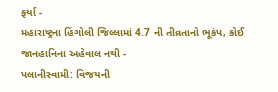ફર્યા -
મહારાષ્ટ્રના હિંગોલી જિલ્લામાં 4.7 ની તીવ્રતાનો ભૂકંપ, કોઈ જાનહાનિના અહેવાલ નથી -
પલાનીસ્વામી: વિજયની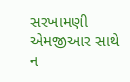સરખામણી એમજીઆર સાથે ન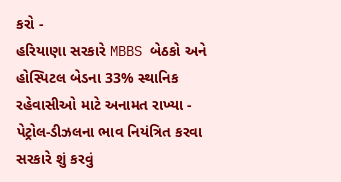કરો -
હરિયાણા સરકારે MBBS બેઠકો અને હોસ્પિટલ બેડના 33% સ્થાનિક રહેવાસીઓ માટે અનામત રાખ્યા -
પેટ્રોલ-ડીઝલના ભાવ નિયંત્રિત કરવા સરકારે શું કરવું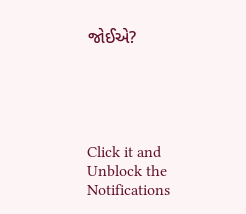જોઈએ?





Click it and Unblock the Notifications